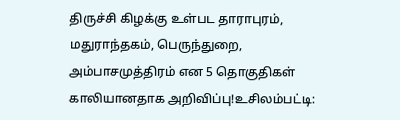திருச்சி கிழக்கு உள்பட தாராபுரம், மதுராந்தகம், பெருந்துறை, அம்பாசமுத்திரம் என 5 தொகுதிகள் காலியானதாக அறிவிப்பு!உசிலம்பட்டி: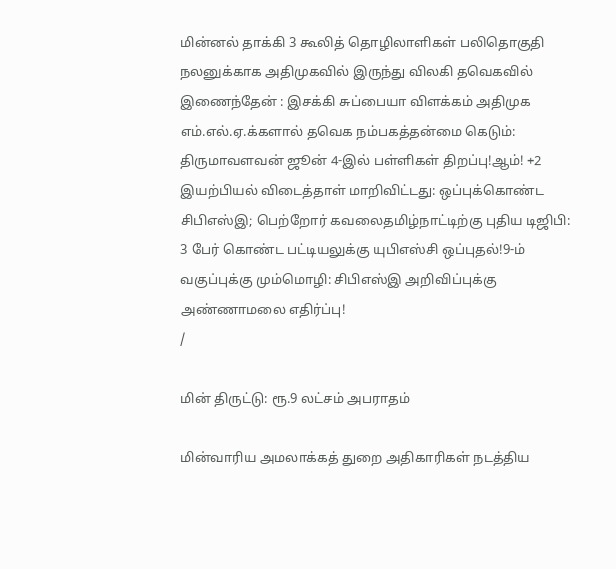மின்னல் தாக்கி 3 கூலித் தொழிலாளிகள் பலிதொகுதி நலனுக்காக அதிமுகவில் இருந்து விலகி தவெகவில் இணைந்தேன் : இசக்கி சுப்பையா விளக்கம் அதிமுக எம்.எல்.ஏ.க்களால் தவெக நம்பகத்தன்மை கெடும்: திருமாவளவன் ஜூன் 4-இல் பள்ளிகள் திறப்பு!ஆம்! +2 இயற்பியல் விடைத்தாள் மாறிவிட்டது: ஒப்புக்கொண்ட சிபிஎஸ்இ; பெற்றோர் கவலைதமிழ்நாட்டிற்கு புதிய டிஜிபி: 3 பேர் கொண்ட பட்டியலுக்கு யுபிஎஸ்சி ஒப்புதல்!9-ம் வகுப்புக்கு மும்மொழி: சிபிஎஸ்இ அறிவிப்புக்கு அண்ணாமலை எதிர்ப்பு!
/

மின் திருட்டு: ரூ.9 லட்சம் அபராதம்

மின்வாரிய அமலாக்கத் துறை அதிகாரிகள் நடத்திய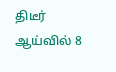திடீர் ஆய்வில் 8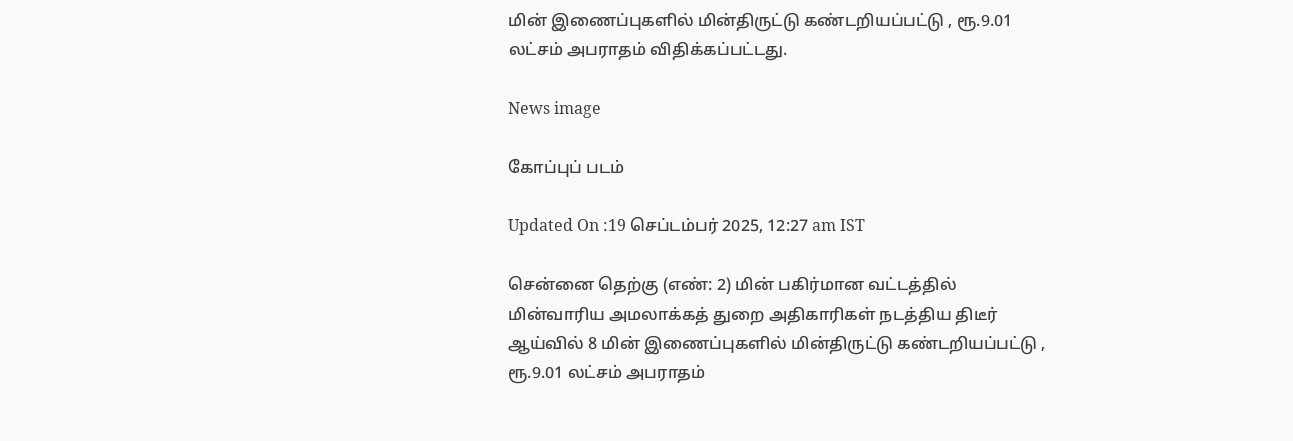மின் இணைப்புகளில் மின்திருட்டு கண்டறியப்பட்டு , ரூ.9.01 லட்சம் அபராதம் விதிக்கப்பட்டது.

News image

கோப்புப் படம்

Updated On :19 செப்டம்பர் 2025, 12:27 am IST

சென்னை தெற்கு (எண்: 2) மின் பகிர்மான வட்டத்தில் மின்வாரிய அமலாக்கத் துறை அதிகாரிகள் நடத்திய திடீர் ஆய்வில் 8 மின் இணைப்புகளில் மின்திருட்டு கண்டறியப்பட்டு , ரூ.9.01 லட்சம் அபராதம்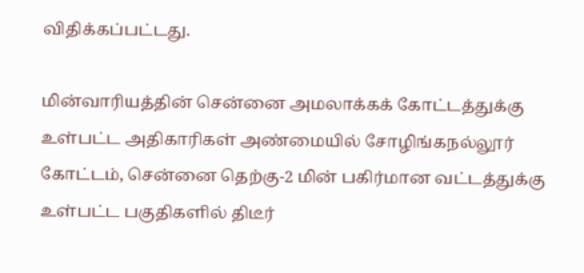விதிக்கப்பட்டது.

மின்வாரியத்தின் சென்னை அமலாக்கக் கோட்டத்துக்கு உள்பட்ட அதிகாரிகள் அண்மையில் சோழிங்கநல்லூர் கோட்டம், சென்னை தெற்கு-2 மின் பகிர்மான வட்டத்துக்கு உள்பட்ட பகுதிகளில் திடீர்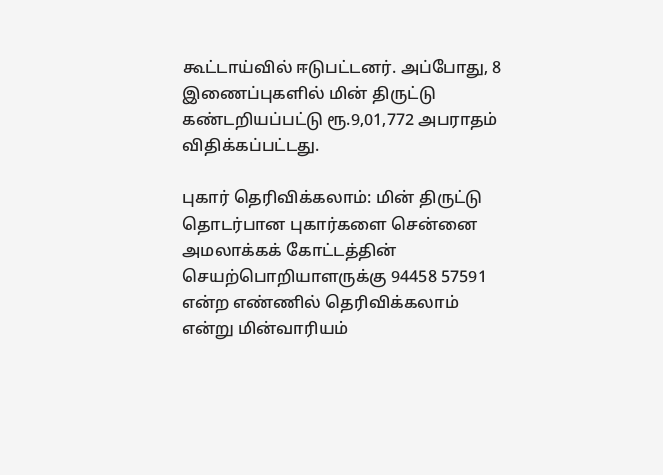கூட்டாய்வில் ஈடுபட்டனர். அப்போது, 8 இணைப்புகளில் மின் திருட்டு கண்டறியப்பட்டு ரூ.9,01,772 அபராதம் விதிக்கப்பட்டது.

புகார் தெரிவிக்கலாம்: மின் திருட்டு தொடர்பான புகார்களை சென்னை அமலாக்கக் கோட்டத்தின் செயற்பொறியாளருக்கு 94458 57591 என்ற எண்ணில் தெரிவிக்கலாம் என்று மின்வாரியம்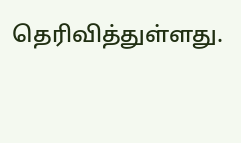தெரிவித்துள்ளது.